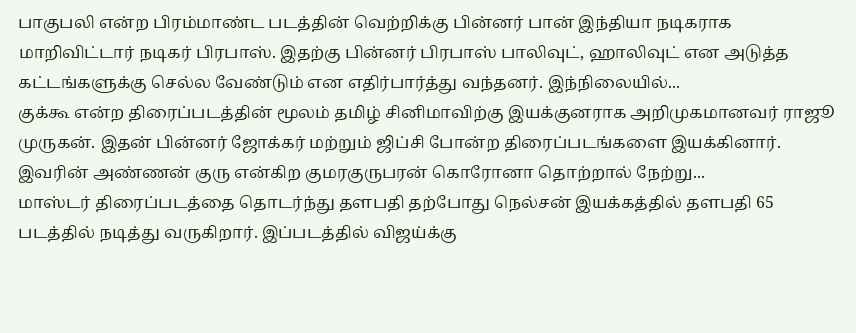பாகுபலி என்ற பிரம்மாண்ட படத்தின் வெற்றிக்கு பின்னர் பான் இந்தியா நடிகராக மாறிவிட்டார் நடிகர் பிரபாஸ். இதற்கு பின்னர் பிரபாஸ் பாலிவுட், ஹாலிவுட் என அடுத்த கட்டங்களுக்கு செல்ல வேண்டும் என எதிர்பார்த்து வந்தனர். இந்நிலையில்...
குக்கூ என்ற திரைப்படத்தின் மூலம் தமிழ் சினிமாவிற்கு இயக்குனராக அறிமுகமானவர் ராஜூ முருகன். இதன் பின்னர் ஜோக்கர் மற்றும் ஜிப்சி போன்ற திரைப்படங்களை இயக்கினார். இவரின் அண்ணன் குரு என்கிற குமரகுருபரன் கொரோனா தொற்றால் நேற்று...
மாஸ்டர் திரைப்படத்தை தொடர்ந்து தளபதி தற்போது நெல்சன் இயக்கத்தில் தளபதி 65 படத்தில் நடித்து வருகிறார். இப்படத்தில் விஜய்க்கு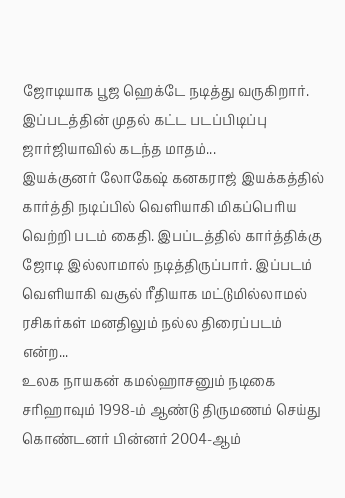ஜோடியாக பூஜ ஹெக்டே நடித்து வருகிறார். இப்படத்தின் முதல் கட்ட படப்பிடிப்பு ஜார்ஜியாவில் கடந்த மாதம்...
இயக்குனர் லோகேஷ் கனகராஜ் இயக்கத்தில் கார்த்தி நடிப்பில் வெளியாகி மிகப்பெரிய வெற்றி படம் கைதி. இபப்டத்தில் கார்த்திக்கு ஜோடி இல்லாமால் நடித்திருப்பார். இப்படம் வெளியாகி வசூல் ரீதியாக மட்டுமில்லாமல் ரசிகர்கள் மனதிலும் நல்ல திரைப்படம் என்ற...
உலக நாயகன் கமல்ஹாசனும் நடிகை சரிஹாவும் 1998-ம் ஆண்டு திருமணம் செய்து கொண்டனர் பின்னர் 2004-ஆம்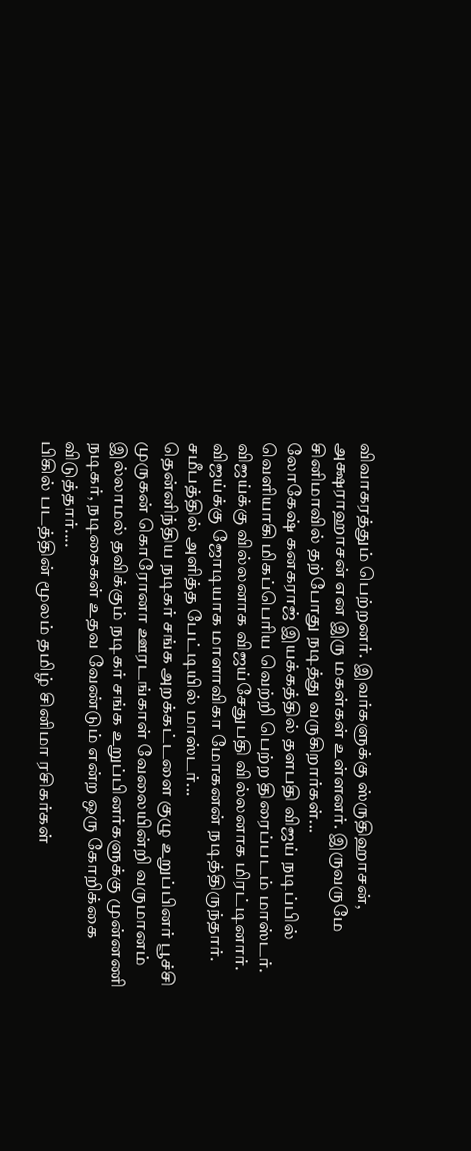விவாகரத்தும் பெற்றனர். இவர்களுக்கு ஸ்ருதிஹாசன், அக்ஷராஹாசன் என இரு மகள்கள் உள்ளனர். இருவருமே சினிமாவில் தற்போது நடித்து வருகிறார்கள்...
லோகேஷ் கனகராஜ் இயக்கத்தில் தளபதி விஜய் நடிப்பில் வெளியாகி மிகப்பெரிய வெற்றி பெற்ற திரைப்படம் மாஸ்டர். விஜய்க்கு வில்லனாக விஜய்சேதுபதி வில்லனாக மிரட்டினார். விஜய்க்கு ஜோடியாக மாளாவிகா மோகனன் நடித்திருந்தார். சமீபத்தில் அளித்த பேட்டியில் மாஸ்டர்...
தென்னிந்திய நடிகர் சங்க அறக்கட்டளை குழு உறுப்பினர் பூச்சி முருகன் கொரோனா ஊரடங்காள் வேலையின்றி வருமானம் இல்லாமல் தவிக்கும் நடிகர் சங்க உறுப்பினர்களுக்கு முன்னணி நடிகர், நடிகைகள் உதவ வேண்டும் என்ற ஒரு கோறிக்கை விடுத்தார்....
பிகில் படத்தின் மூலம் தமிழ் சினிமா ரசிகர்கள்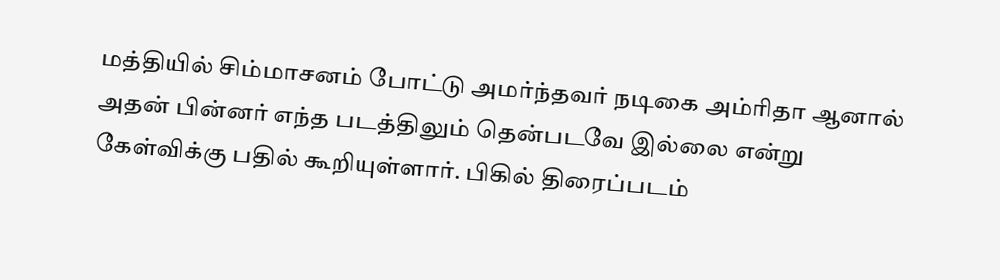மத்தியில் சிம்மாசனம் போட்டு அமர்ந்தவர் நடிகை அம்ரிதா ஆனால் அதன் பின்னர் எந்த படத்திலும் தென்படவே இல்லை என்று கேள்விக்கு பதில் கூறியுள்ளார். பிகில் திரைப்படம்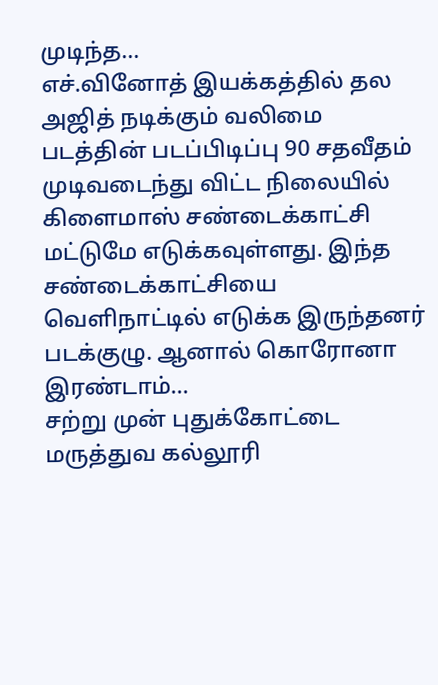முடிந்த...
எச்.வினோத் இயக்கத்தில் தல அஜித் நடிக்கும் வலிமை படத்தின் படப்பிடிப்பு 90 சதவீதம் முடிவடைந்து விட்ட நிலையில் கிளைமாஸ் சண்டைக்காட்சி மட்டுமே எடுக்கவுள்ளது. இந்த சண்டைக்காட்சியை வெளிநாட்டில் எடுக்க இருந்தனர் படக்குழு. ஆனால் கொரோனா இரண்டாம்...
சற்று முன் புதுக்கோட்டை மருத்துவ கல்லூரி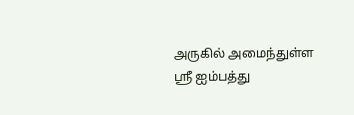அருகில் அமைந்துள்ள ஸ்ரீ ஐம்பத்து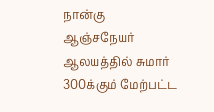நான்கு ஆஞ்சநேயர் ஆலயத்தில் சுமார் 300க்கும் மேற்பட்ட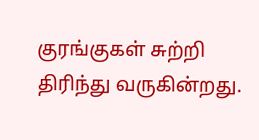குரங்குகள் சுற்றி திரிந்து வருகின்றது.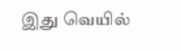இது வெயில்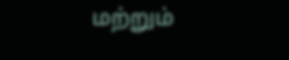மற்றும்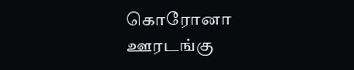கொரோனா ஊரடங்கு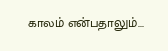காலம் என்பதாலும்...